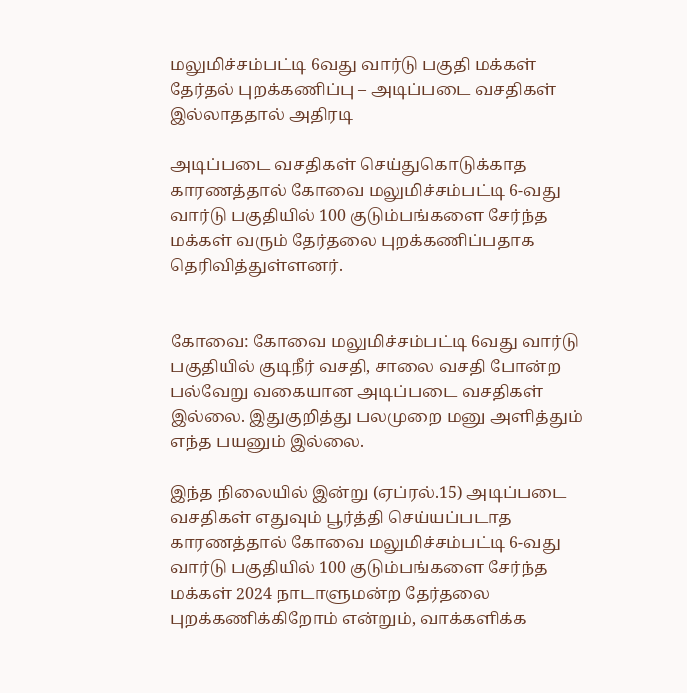மலுமிச்சம்பட்டி 6வது வார்டு பகுதி மக்கள் தேர்தல் புறக்கணிப்பு – அடிப்படை வசதிகள் இல்லாததால் அதிரடி

அடிப்படை வசதிகள் செய்துகொடுக்காத காரணத்தால் கோவை மலுமிச்சம்பட்டி 6-வது வார்டு பகுதியில் 100 குடும்பங்களை சேர்ந்த மக்கள் வரும் தேர்தலை புறக்கணிப்பதாக தெரிவித்துள்ளனர்.


கோவை: கோவை மலுமிச்சம்பட்டி 6வது வார்டு பகுதியில் குடிநீர் வசதி, சாலை வசதி போன்ற பல்வேறு வகையான அடிப்படை வசதிகள் இல்லை. இதுகுறித்து பலமுறை மனு அளித்தும் எந்த பயனும் இல்லை.

இந்த நிலையில் இன்று (ஏப்ரல்.15) அடிப்படை வசதிகள் எதுவும் பூர்த்தி செய்யப்படாத காரணத்தால் கோவை மலுமிச்சம்பட்டி 6-வது வார்டு பகுதியில் 100 குடும்பங்களை சேர்ந்த மக்கள் 2024 நாடாளுமன்ற தேர்தலை புறக்கணிக்கிறோம் என்றும், வாக்களிக்க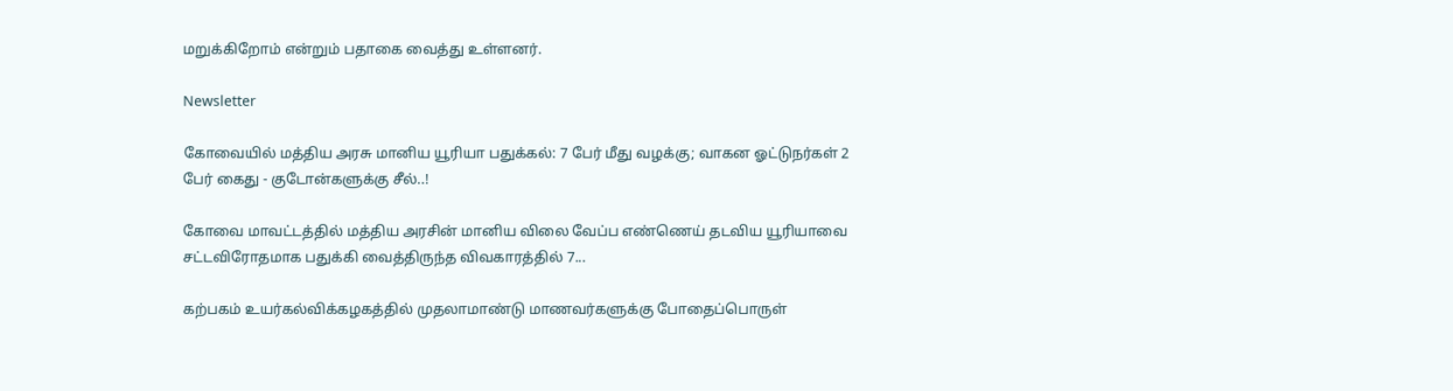மறுக்கிறோம் என்றும் பதாகை வைத்து உள்ளனர்.

Newsletter

கோவையில் மத்திய அரசு மானிய யூரியா பதுக்கல்: 7 பேர் மீது வழக்கு; வாகன ஓட்டுநர்கள் 2 பேர் கைது - குடோன்களுக்கு சீல்..!

கோவை மாவட்டத்தில் மத்திய அரசின் மானிய விலை வேப்ப எண்ணெய் தடவிய யூரியாவை சட்டவிரோதமாக பதுக்கி வைத்திருந்த விவகாரத்தில் 7...

கற்பகம் உயர்கல்விக்கழகத்தில் முதலாமாண்டு மாணவர்களுக்கு போதைப்பொருள்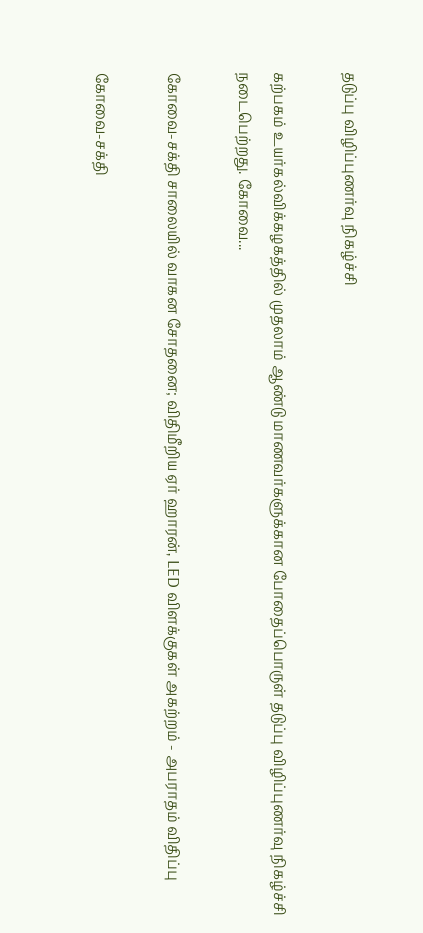தடுப்பு விழிப்புணர்வு நிகழ்ச்சி

கற்பகம் உயர்கல்விக்கழகத்தில் முதலாம் ஆண்டு மாணவர்களுக்கான போதைப்பொருள் தடுப்பு விழிப்புணர்வு நிகழ்ச்சி நடைபெற்றது. கோவை...

கோவை-சக்தி சாலையில் வாகன சோதனை; விதிமீறிய ஏர் ஹாரன், LED விளக்குகள் அகற்றம் - அபராதம் விதிப்பு

கோவை-சக்தி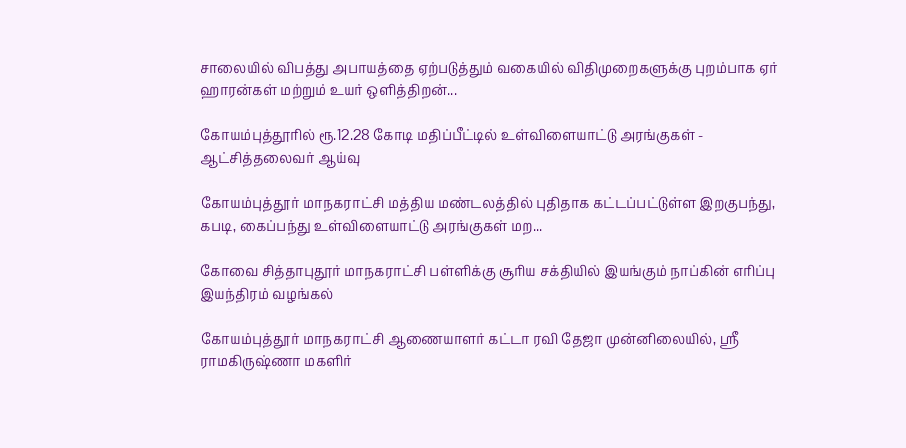சாலையில் விபத்து அபாயத்தை ஏற்படுத்தும் வகையில் விதிமுறைகளுக்கு புறம்பாக ஏர் ஹாரன்கள் மற்றும் உயர் ஒளித்திறன்...

கோயம்புத்தூரில் ரூ.12.28 கோடி மதிப்பீட்டில் உள்விளையாட்டு அரங்குகள் - ஆட்சித்தலைவர் ஆய்வு

கோயம்புத்தூர் மாநகராட்சி மத்திய மண்டலத்தில் புதிதாக கட்டப்பட்டுள்ள இறகுபந்து, கபடி, கைப்பந்து உள்விளையாட்டு அரங்குகள் மற...

கோவை சித்தாபுதூர் மாநகராட்சி பள்ளிக்கு சூரிய சக்தியில் இயங்கும் நாப்கின் எரிப்பு இயந்திரம் வழங்கல்

கோயம்புத்தூர் மாநகராட்சி ஆணையாளர் கட்டா ரவி தேஜா முன்னிலையில், ஸ்ரீ ராமகிருஷ்ணா மகளிர்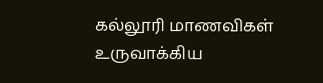கல்லூரி மாணவிகள் உருவாக்கிய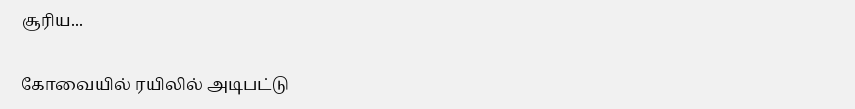சூரிய...

கோவையில் ரயிலில் அடிபட்டு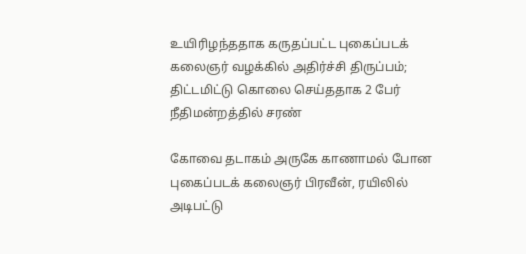உயிரிழந்ததாக கருதப்பட்ட புகைப்படக் கலைஞர் வழக்கில் அதிர்ச்சி திருப்பம்; திட்டமிட்டு கொலை செய்ததாக 2 பேர் நீதிமன்றத்தில் சரண்

கோவை தடாகம் அருகே காணாமல் போன புகைப்படக் கலைஞர் பிரவீன், ரயிலில் அடிபட்டு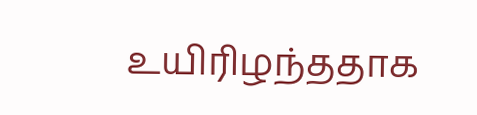உயிரிழந்ததாக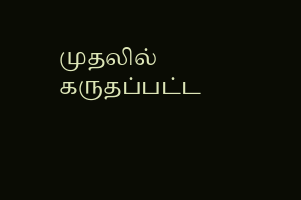முதலில் கருதப்பட்ட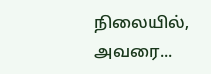நிலையில், அவரை...